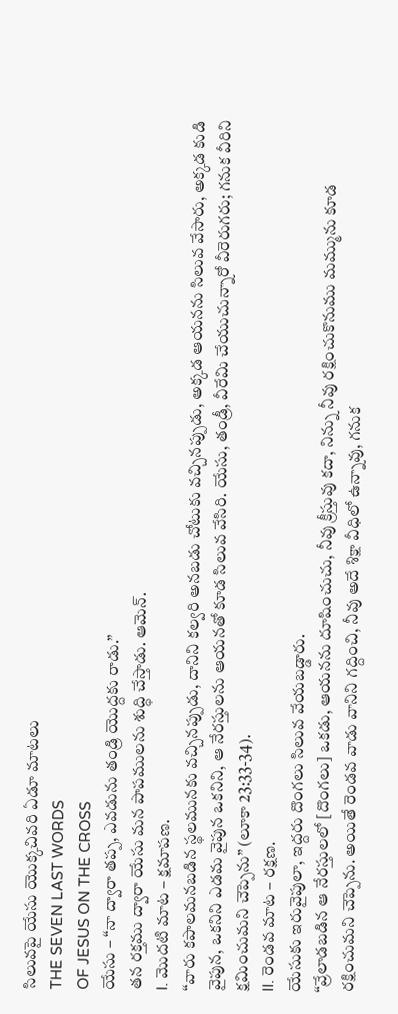సిలువపై యేసు యొక్కచివరి ఏడూ మాటలు
THE SEVEN LAST WORDS
OF JESUS ON THE CROSS
యేసు – “నా ద్వారా తప్ప, ఎవడును తండ్రి యొద్దకు రాడు.”
తన రక్తము ద్వారా యేసు మన పాపములను శుద్ధి చేస్తాడు. ఆమెన్.
I. మొదటి మాట – క్షమాపణ.
“వారు కపాలమనబడిన స్థలమునకు వచ్చినప్పుడు, దానిని కల్వరి అనబడు చోటుకు వచ్చినప్పుడు, అక్కడ ఆయనను సిలువ వేసారు, అక్కడ కుడి వైపున, ఒకనిని ఎడమ వైపున ఒకనిని, ఆ నేరస్తులను ఆయనతో కూడ సిలువ వేసిరి. యేసు, తండ్రీ, వీరేమి చేయుచున్నారో వీరెరుగరు; గనుక వీరిని క్షమించుమని చెప్పెను” (లూకా 23:33-34).
II. రెండవ మాట – రక్షణ.
యేసుకు ఇరువైపులా, ఇద్దరు దొంగలు సిలువ వేయబడ్డారు.
“వ్రేలాడబడిన ఆ నేరస్తులలో [దొంగలు] ఒకడు, ఆయనను దూషించుచు, నీవు క్రీస్తువు కదా, నిన్ను నీవు రక్షించుకొనుము మమ్మును కూడ రక్షించుమని చెప్పెను. అయితే రెండవ వాడు వానిని గద్దించి, నీవు అదే శిక్షా వీధిలో ఉన్నావు, గనుక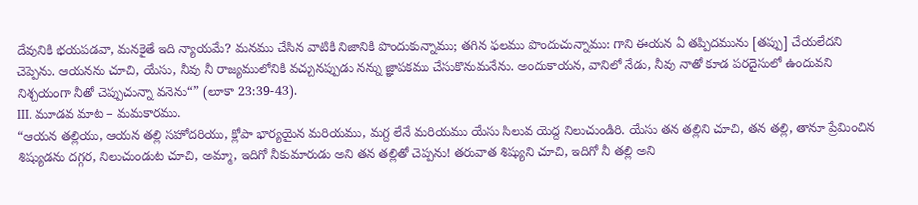దేవునికి భయపడవా, మనకైతే ఇది న్యాయమే? మనము చేసిన వాటికి నిజానికి పొందుకున్నాము; తగిన ఫలము పొందుచున్నాము: గాని ఈయన ఏ తప్పిదమును [తప్పు] చేయలేదని చెప్పెను. ఆయనను చూచి, యేసు, నీవు నీ రాజ్యములోనికి వచ్చునప్పుడు నన్ను జ్ఞాపకము చేసుకొనుమనేను. అందుకాయన, వానిలో నేడు, నీవు నాతో కూడ పరదైసులో ఉందువని నిశ్చయంగా నీతో చెప్పుచున్నా వనెను“” (లూకా 23:39-43).
III. మూడవ మాట – మమకారము.
“ఆయన తల్లియు, ఆయన తల్లి సహోదరియు, క్లోపా భార్యయైన మరియము, మగ్ద లేనే మరియము యేసు సిలువ యెద్ద నిలుచుండిరి. యేసు తన తల్లిని చూచి, తన తల్లి, తానూ ప్రేమించిన శిష్యుడను దగ్గర, నిలుచుండుట చూచి, అమ్మా, ఇదిగో నీకుమారుడు అని తన తల్లితో చెప్పను! తరువాత శిష్యుని చూచి, ఇదిగో నీ తల్లి అని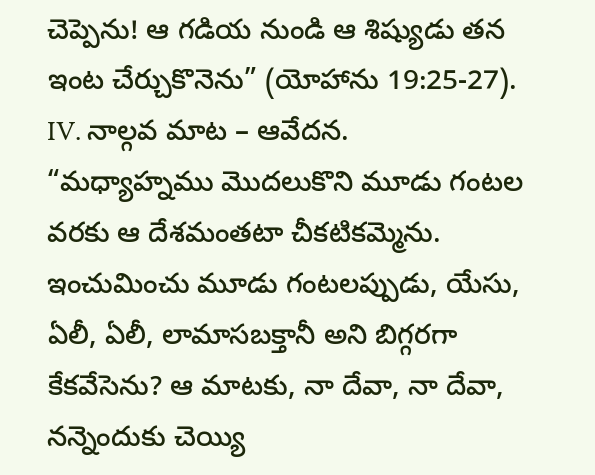చెప్పెను! ఆ గడియ నుండి ఆ శిష్యుడు తన ఇంట చేర్చుకొనెను” (యోహాను 19:25-27).
IV. నాల్గవ మాట – ఆవేదన.
“మధ్యాహ్నము మొదలుకొని మూడు గంటల వరకు ఆ దేశమంతటా చీకటికమ్మెను. ఇంచుమించు మూడు గంటలప్పుడు, యేసు, ఏలీ, ఏలీ, లామాసబక్తానీ అని బిగ్గరగా కేకవేసెను? ఆ మాటకు, నా దేవా, నా దేవా, నన్నెందుకు చెయ్యి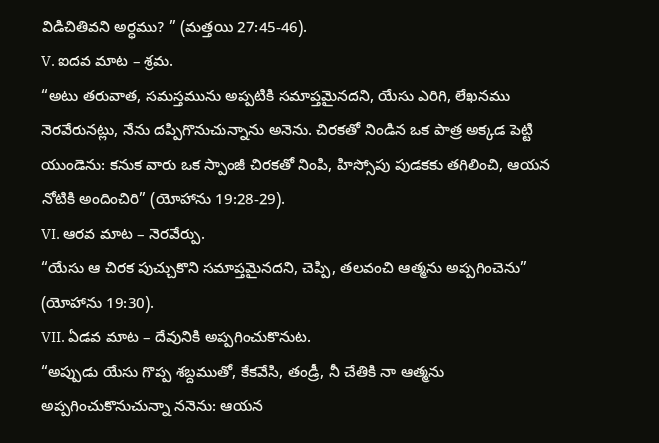విడిచితివని అర్ధము? ” (మత్తయి 27:45-46).
V. ఐదవ మాట – శ్రమ.
“అటు తరువాత, సమస్తమును అప్పటికి సమాప్తమైనదని, యేసు ఎరిగి, లేఖనము నెరవేరునట్లు, నేను దప్పిగొనుచున్నాను అనెను. చిరకతో నిండిన ఒక పాత్ర అక్కడ పెట్టి యుండెను: కనుక వారు ఒక స్పాంజీ చిరకతో నింపి, హిస్సోపు పుడకకు తగిలించి, ఆయన నోటికి అందించిరి” (యోహాను 19:28-29).
VI. ఆరవ మాట – నెరవేర్పు.
“యేసు ఆ చిరక పుచ్చుకొని సమాప్తమైనదని, చెప్పి, తలవంచి ఆత్మను అప్పగించెను” (యోహాను 19:30).
VII. ఏడవ మాట – దేవునికి అప్పగించుకొనుట.
“అప్పుడు యేసు గొప్ప శబ్దముతో, కేకవేసి, తండ్రీ, నీ చేతికి నా ఆత్మను అప్పగించుకొనుచున్నా ననెను: ఆయన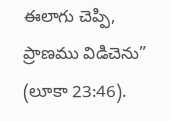ఈలాగు చెప్పి, ప్రాణము విడిచెను” (లూకా 23:46).